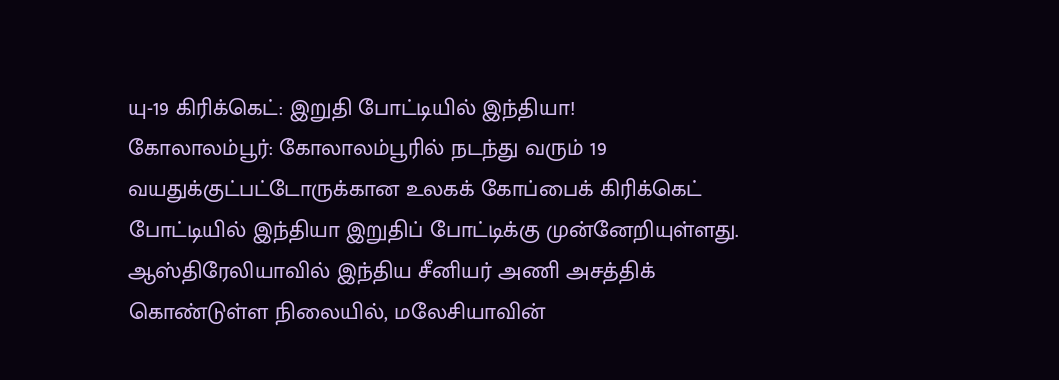யு-19 கிரிக்கெட்: இறுதி போட்டியில் இந்தியா!
கோலாலம்பூர்: கோலாலம்பூரில் நடந்து வரும் 19 வயதுக்குட்பட்டோருக்கான உலகக் கோப்பைக் கிரிக்கெட் போட்டியில் இந்தியா இறுதிப் போட்டிக்கு முன்னேறியுள்ளது.
ஆஸ்திரேலியாவில் இந்திய சீனியர் அணி அசத்திக் கொண்டுள்ள நிலையில், மலேசியாவின்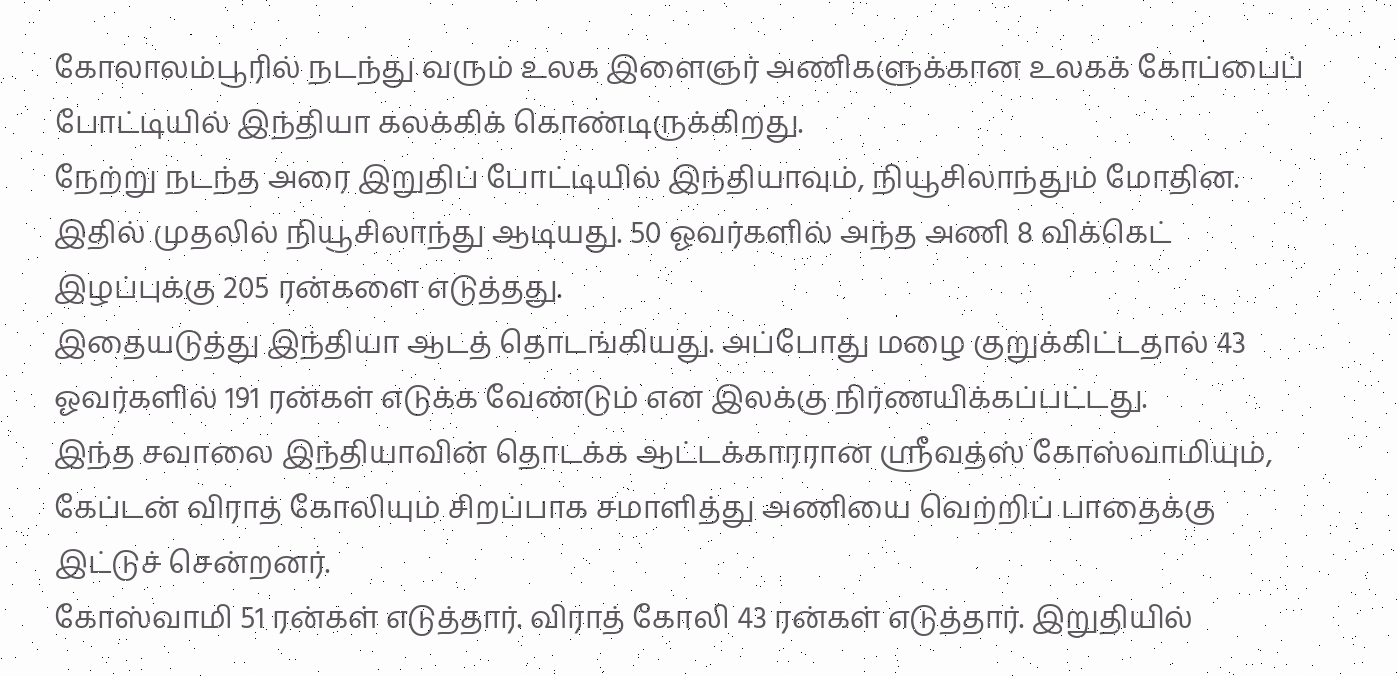கோலாலம்பூரில் நடந்து வரும் உலக இளைஞர் அணிகளுக்கான உலகக் கோப்பைப் போட்டியில் இந்தியா கலக்கிக் கொண்டிருக்கிறது.
நேற்று நடந்த அரை இறுதிப் போட்டியில் இந்தியாவும், நியூசிலாந்தும் மோதின. இதில் முதலில் நியூசிலாந்து ஆடியது. 50 ஓவர்களில் அந்த அணி 8 விக்கெட் இழப்புக்கு 205 ரன்களை எடுத்தது.
இதையடுத்து இந்தியா ஆடத் தொடங்கியது. அப்போது மழை குறுக்கிட்டதால் 43 ஓவர்களில் 191 ரன்கள் எடுக்க வேண்டும் என இலக்கு நிர்ணயிக்கப்பட்டது.
இந்த சவாலை இந்தியாவின் தொடக்க ஆட்டக்காரரான ஸ்ரீவத்ஸ் கோஸ்வாமியும், கேப்டன் விராத் கோலியும் சிறப்பாக சமாளித்து அணியை வெற்றிப் பாதைக்கு இட்டுச் சென்றனர்.
கோஸ்வாமி 51 ரன்கள் எடுத்தார். விராத் கோலி 43 ரன்கள் எடுத்தார். இறுதியில்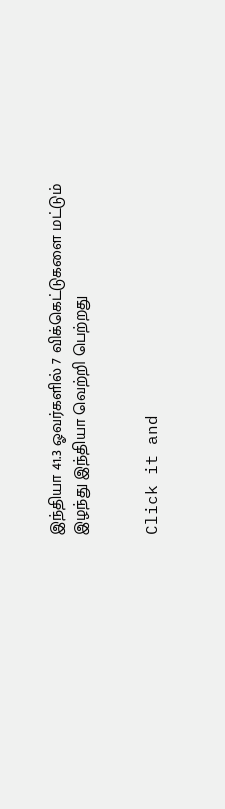இந்தியா 41.3 ஓவர்களில் 7 விக்கெட்டுகளை மட்டும் இழந்து இந்தியா வெற்றி பெற்றது


Click it and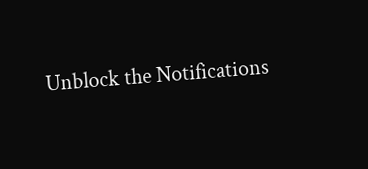Unblock the Notifications